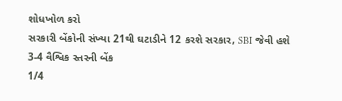શોધખોળ કરો
સરકારી બેંકોની સંખ્યા 21થી ઘટાડીને 12 કરશે સરકાર, SBI જેવી હશે 3-4 વૈશ્વિક સ્તરની બેંક
1/4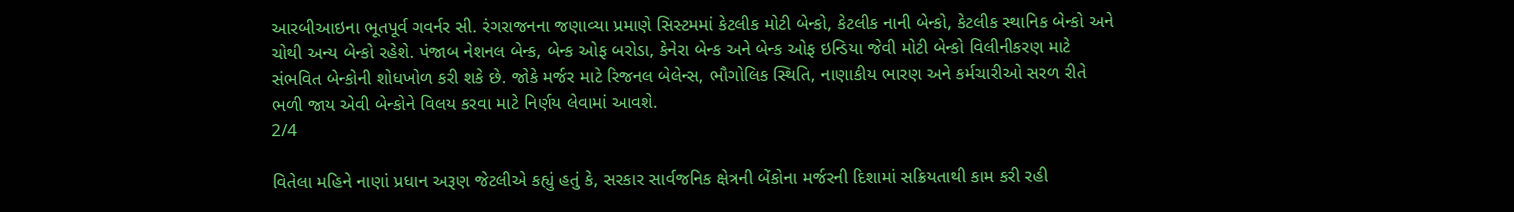આરબીઆઇના ભૂતપૂર્વ ગવર્નર સી. રંગરાજનના જણાવ્યા પ્રમાણે સિસ્ટમમાં કેટલીક મોટી બેન્કો, કેટલીક નાની બેન્કો, કેટલીક સ્થાનિક બેન્કો અને ચોથી અન્ય બેન્કો રહેશે. પંજાબ નેશનલ બેન્ક, બેન્ક ઓફ બરોડા, કેનેરા બેન્ક અને બેન્ક ઓફ ઇન્ડિયા જેવી મોટી બેન્કો વિલીનીકરણ માટે સંભવિત બેન્કોની શોધખોળ કરી શકે છે. જોકે મર્જર માટે રિજનલ બેલેન્સ, ભૌગોલિક સ્થિતિ, નાણાકીય ભારણ અને કર્મચારીઓ સરળ રીતે ભળી જાય એવી બેન્કોને વિલય કરવા માટે નિર્ણય લેવામાં આવશે.
2/4

વિતેલા મહિને નાણાં પ્રધાન અરૂણ જેટલીએ કહ્યું હતું કે, સરકાર સાર્વજનિક ક્ષેત્રની બેંકોના મર્જરની દિશામાં સક્રિયતાથી કામ કરી રહી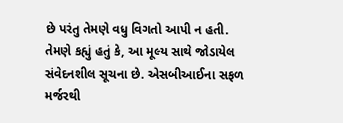છે પરંતુ તેમણે વધુ વિગતો આપી ન હતી. તેમણે કહ્યું હતું કે, આ મૂલ્ય સાથે જોડાયેલ સંવેદનશીલ સૂચના છે. એસબીઆઈના સફળ મર્જરથી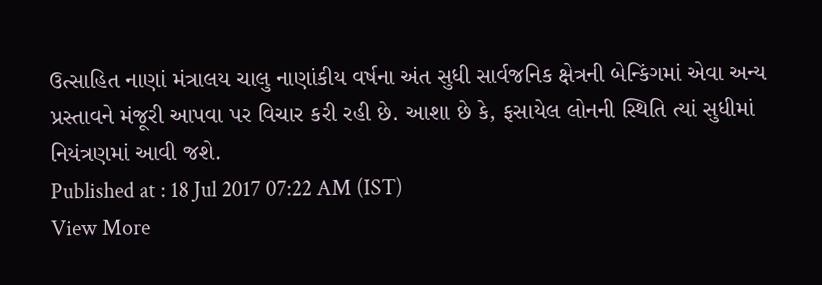ઉત્સાહિત નાણાં મંત્રાલય ચાલુ નાણાંકીય વર્ષના અંત સુધી સાર્વજનિક ક્ષેત્રની બેન્કિંગમાં એવા અન્ય પ્રસ્તાવને મંજૂરી આપવા પર વિચાર કરી રહી છે. આશા છે કે, ફસાયેલ લોનની સ્થિતિ ત્યાં સુધીમાં નિયંત્રણમાં આવી જશે.
Published at : 18 Jul 2017 07:22 AM (IST)
View More